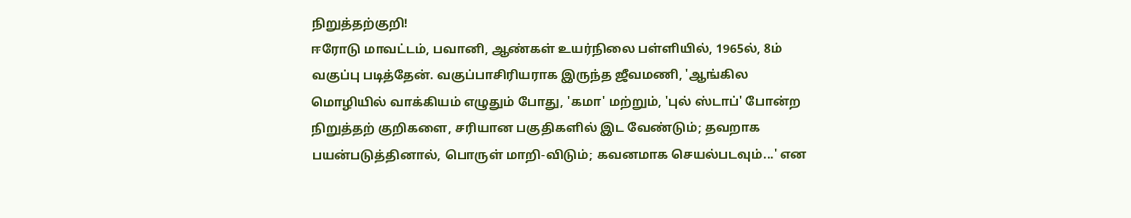நிறுத்தற்குறி!
ஈரோடு மாவட்டம், பவானி, ஆண்கள் உயர்நிலை பள்ளியில், 1965ல், 8ம் வகுப்பு படித்தேன். வகுப்பாசிரியராக இருந்த ஜீவமணி, 'ஆங்கில மொழியில் வாக்கியம் எழுதும் போது, 'கமா' மற்றும், 'புல் ஸ்டாப்' போன்ற நிறுத்தற் குறிகளை, சரியான பகுதிகளில் இட வேண்டும்; தவறாக பயன்படுத்தினால், பொருள் மாறி-விடும்; கவனமாக செயல்படவும்...' என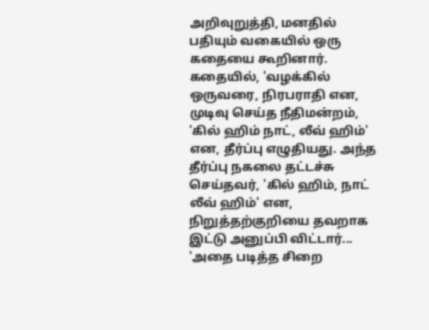அறிவுறுத்தி, மனதில் பதியும் வகையில் ஒரு கதையை கூறினார். கதையில், 'வழக்கில் ஒருவரை, நிரபராதி என, முடிவு செய்த நீதிமன்றம், 'கில் ஹிம் நாட், லீவ் ஹிம்' என, தீர்ப்பு எழுதியது. அந்த தீர்ப்பு நகலை தட்டச்சு செய்தவர், 'கில் ஹிம், நாட் லீவ் ஹிம்' என, நிறுத்தற்குறியை தவறாக இட்டு அனுப்பி விட்டார்... 'அதை படித்த சிறை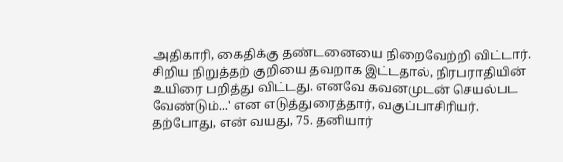அதிகாரி, கைதிக்கு தண்டனையை நிறைவேற்றி விட்டார். சிறிய நிறுத்தற் குறியை தவறாக இட்டதால், நிரபராதியின் உயிரை பறித்து விட்டது. எனவே கவனமுடன் செயல்பட வேண்டும்...' என எடுத்துரைத்தார், வகுப்பாசிரியர். தற்போது, என் வயது, 75. தனியார்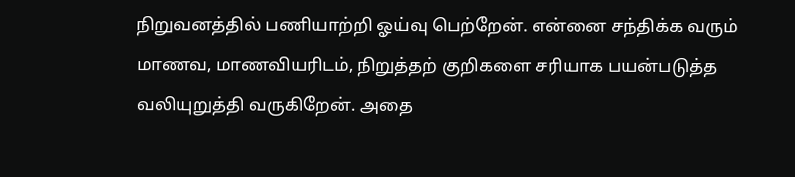நிறுவனத்தில் பணியாற்றி ஓய்வு பெற்றேன். என்னை சந்திக்க வரும் மாணவ, மாணவியரிடம், நிறுத்தற் குறிகளை சரியாக பயன்படுத்த வலியுறுத்தி வருகிறேன். அதை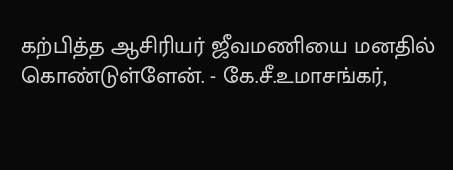கற்பித்த ஆசிரியர் ஜீவமணியை மனதில் கொண்டுள்ளேன். - கே.சீ.உமாசங்கர்,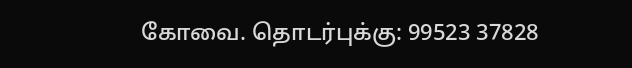கோவை. தொடர்புக்கு: 99523 37828